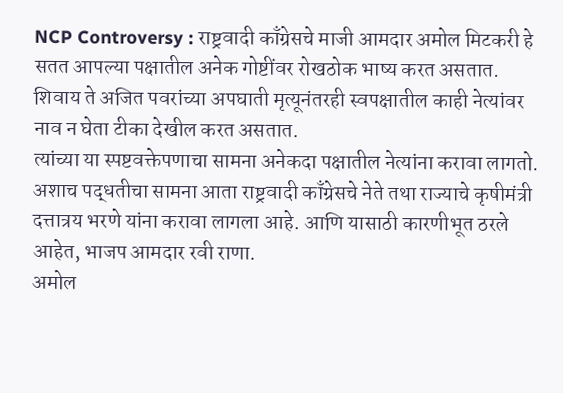NCP Controversy : राष्ट्रवादी काँग्रेसचे माजी आमदार अमोल मिटकरी हे सतत आपल्या पक्षातील अनेक गोष्टींवर रोखठोक भाष्य करत असतात. शिवाय ते अजित पवरांच्या अपघाती मृत्यूनंतरही स्वपक्षातील काही नेत्यांवर नाव न घेता टीका देखील करत असतात.
त्यांच्या या स्पष्टवक्तेपणाचा सामना अनेकदा पक्षातील नेत्यांना करावा लागतो. अशाच पद्धतीचा सामना आता राष्ट्रवादी काँग्रेसचे नेते तथा राज्याचे कृषीमंत्री दत्तात्रय भरणे यांना करावा लागला आहे. आणि यासाठी कारणीभूत ठरले आहेत, भाजप आमदार रवी राणा.
अमोल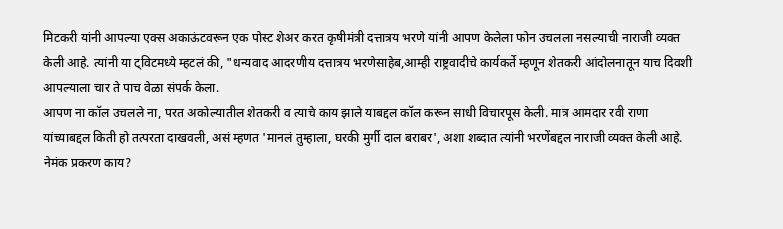मिटकरी यांनी आपल्या एक्स अकाऊंटवरून एक पोस्ट शेअर करत कृषीमंत्री दत्तात्रय भरणे यांनी आपण केलेला फोन उचलला नसल्याची नाराजी व्यक्त केली आहे. त्यांनी या ट्विटमध्ये म्हटलं की, "धन्यवाद आदरणीय दत्तात्रय भरणेसाहेब,आम्ही राष्ट्रवादीचे कार्यकर्ते म्हणून शेतकरी आंदोलनातून याच दिवशी आपल्याला चार ते पाच वेळा संपर्क केला.
आपण ना कॉल उचलले ना, परत अकोल्यातील शेतकरी व त्याचे काय झाले याबद्दल कॉल करून साधी विचारपूस केली. मात्र आमदार रवी राणा यांच्याबद्दल किती हो तत्परता दाखवली, असं म्हणत 'मानलं तुम्हाला, घरकी मुर्गी दाल बराबर', अशा शब्दात त्यांनी भरणेंबद्दल नाराजी व्यक्त केली आहे.
नेमंक प्रकरण काय?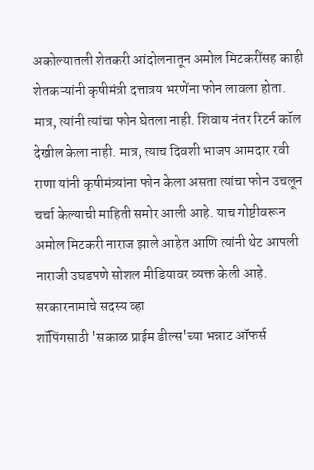अकोल्यातली शेतकरी आंदोलनातून अमोल मिटकरींसह काही शेतकऱ्यांनी कृषीमंत्री दत्तात्रय भरणेंना फोन लावला होता. मात्र, त्यांनी त्यांचा फोन घेतला नाही. शिवाय नंतर रिटर्न कॉल देखील केला नाही. मात्र, त्याच दिवशी भाजप आमदार रवी राणा यांनी कृषीमंत्र्यांना फोन केला असता त्यांचा फोन उचलून चर्चा केल्याची माहिती समोर आली आहे. याच गोष्टीवरून अमोल मिटकरी नाराज झाले आहेत आणि त्यांनी थेट आपली नाराजी उघडपणे सोशल मीडियावर व्यक्त केली आहे.
सरकारनामाचे सदस्य व्हा
शॉपिंगसाठी 'सकाळ प्राईम डील्स'च्या भन्नाट ऑफर्स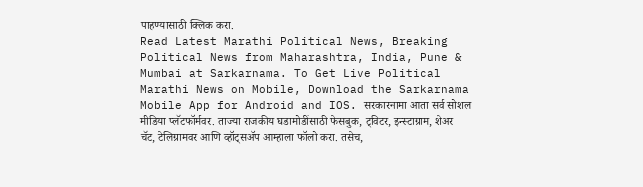पाहण्यासाठी क्लिक करा.
Read Latest Marathi Political News, Breaking Political News from Maharashtra, India, Pune & Mumbai at Sarkarnama. To Get Live Political Marathi News on Mobile, Download the Sarkarnama Mobile App for Android and IOS. सरकारनामा आता सर्व सोशल मीडिया प्लॅटफॉर्मवर. ताज्या राजकीय घडामोडींसाठी फेसबुक, ट्विटर, इन्स्टाग्राम, शेअर चॅट, टेलिग्रामवर आणि व्हॉट्सॲप आम्हाला फॉलो करा. तसेच,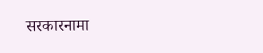सरकारनामा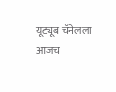यूट्यूब चॅनेलला आजच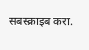सबस्क्राइब करा.